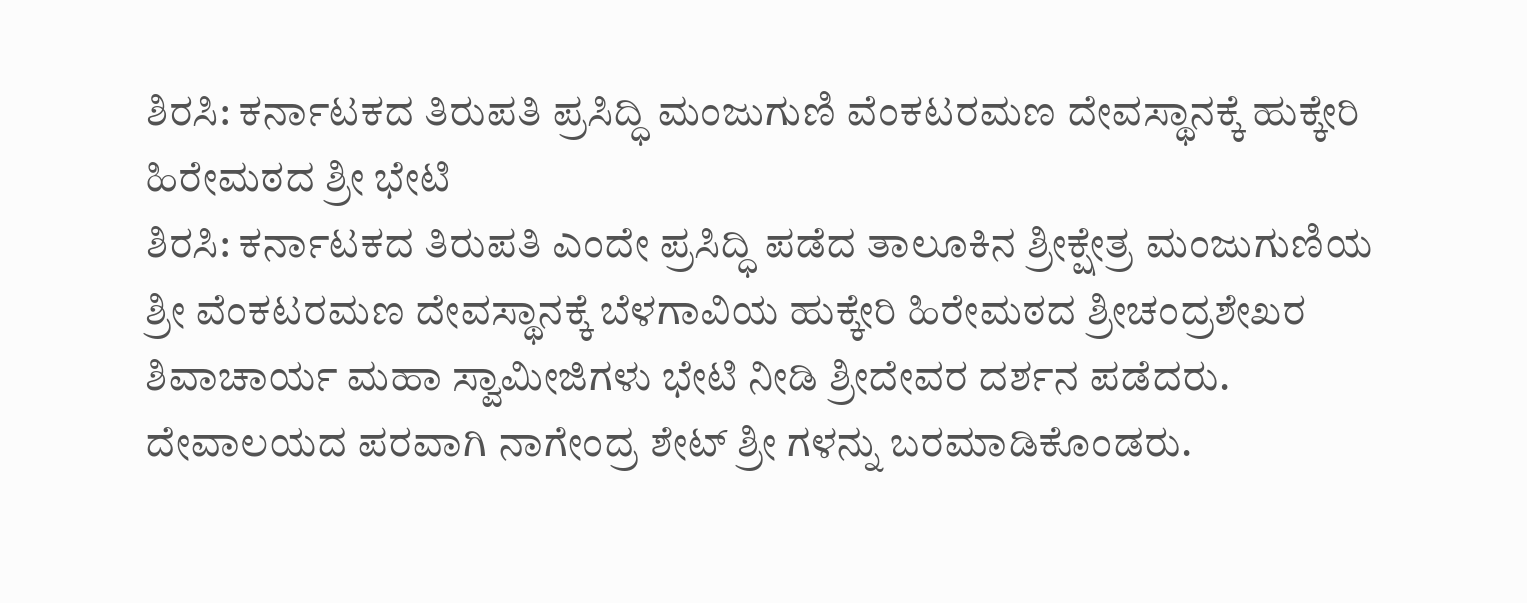ಶಿರಸಿ: ಕರ್ನಾಟಕದ ತಿರುಪತಿ ಪ್ರಸಿದ್ಧಿ ಮಂಜುಗುಣಿ ವೆಂಕಟರಮಣ ದೇವಸ್ಥಾನಕ್ಕೆ ಹುಕ್ಕೇರಿ ಹಿರೇಮಠದ ಶ್ರೀ ಭೇಟಿ
ಶಿರಸಿ: ಕರ್ನಾಟಕದ ತಿರುಪತಿ ಎಂದೇ ಪ್ರಸಿದ್ಧಿ ಪಡೆದ ತಾಲೂಕಿನ ಶ್ರೀಕ್ಷೇತ್ರ ಮಂಜುಗುಣಿಯ ಶ್ರೀ ವೆಂಕಟರಮಣ ದೇವಸ್ಥಾನಕ್ಕೆ ಬೆಳಗಾವಿಯ ಹುಕ್ಕೇರಿ ಹಿರೇಮಠದ ಶ್ರೀಚಂದ್ರಶೇಖರ ಶಿವಾಚಾರ್ಯ ಮಹಾ ಸ್ವಾಮೀಜಿಗಳು ಭೇಟಿ ನೀಡಿ ಶ್ರೀದೇವರ ದರ್ಶನ ಪಡೆದರು. ದೇವಾಲಯದ ಪರವಾಗಿ ನಾಗೇಂದ್ರ ಶೇಟ್ ಶ್ರೀ ಗಳನ್ನು ಬರಮಾಡಿಕೊಂಡರು.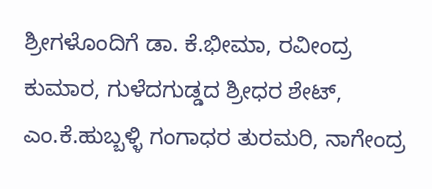ಶ್ರೀಗಳೊಂದಿಗೆ ಡಾ. ಕೆ.ಭೀಮಾ, ರವೀಂದ್ರ ಕುಮಾರ, ಗುಳೆದಗುಡ್ಡದ ಶ್ರೀಧರ ಶೇಟ್, ಎಂ.ಕೆ.ಹುಬ್ಬಳ್ಳಿ ಗಂಗಾಧರ ತುರಮರಿ, ನಾಗೇಂದ್ರ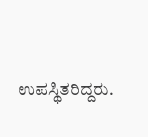ಉಪಸ್ಥಿತರಿದ್ದರು.